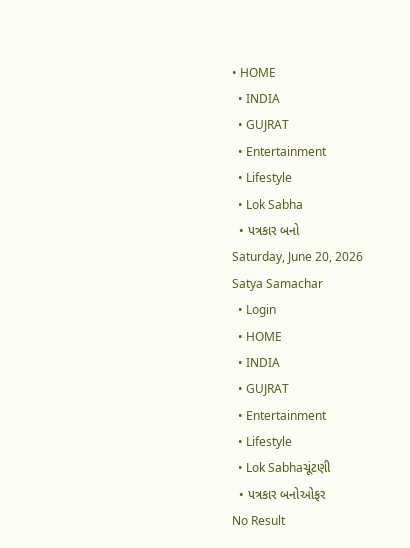• HOME
  • INDIA
  • GUJRAT
  • Entertainment
  • Lifestyle
  • Lok Sabha
  • પત્રકાર બનો
Saturday, June 20, 2026
Satya Samachar
  • Login
  • HOME
  • INDIA
  • GUJRAT
  • Entertainment
  • Lifestyle
  • Lok Sabhaચૂંટણી
  • પત્રકાર બનોઓફર
No Result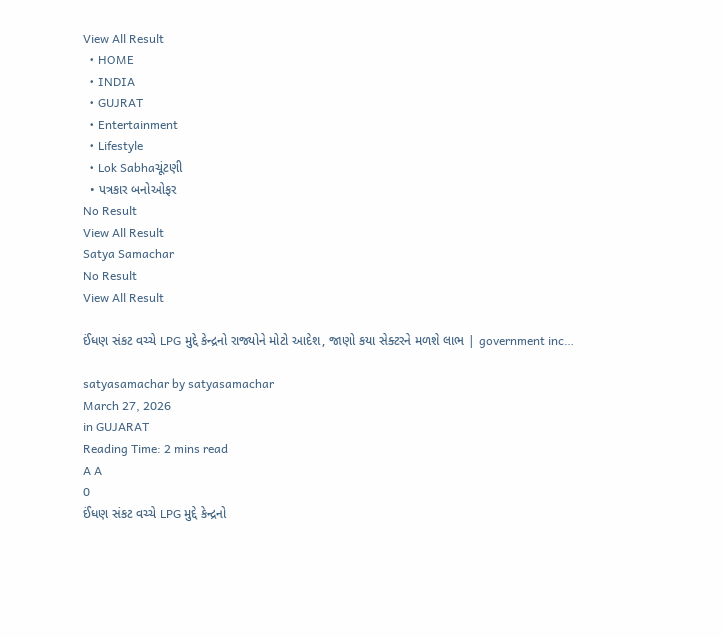View All Result
  • HOME
  • INDIA
  • GUJRAT
  • Entertainment
  • Lifestyle
  • Lok Sabhaચૂંટણી
  • પત્રકાર બનોઓફર
No Result
View All Result
Satya Samachar
No Result
View All Result

ઈંધણ સંકટ વચ્ચે LPG મુદ્દે કેન્દ્રનો રાજ્યોને મોટો આદેશ, જાણો કયા સેક્ટરને મળશે લાભ | government inc…

satyasamachar by satyasamachar
March 27, 2026
in GUJARAT
Reading Time: 2 mins read
A A
0
ઈંધણ સંકટ વચ્ચે LPG મુદ્દે કેન્દ્રનો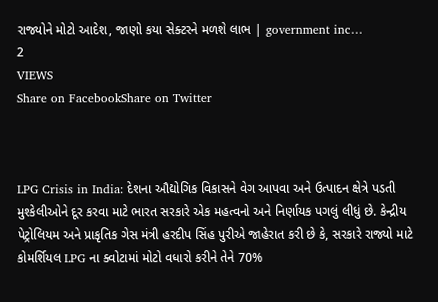રાજ્યોને મોટો આદેશ, જાણો કયા સેક્ટરને મળશે લાભ | government inc…
2
VIEWS
Share on FacebookShare on Twitter



LPG Crisis in India: દેશના ઔદ્યોગિક વિકાસને વેગ આપવા અને ઉત્પાદન ક્ષેત્રે પડતી મુશ્કેલીઓને દૂર કરવા માટે ભારત સરકારે એક મહત્વનો અને નિર્ણાયક પગલું લીધું છે. કેન્દ્રીય પેટ્રોલિયમ અને પ્રાકૃતિક ગેસ મંત્રી હરદીપ સિંહ પુરીએ જાહેરાત કરી છે કે, સરકારે રાજ્યો માટે કોમર્શિયલ LPG ના ક્વોટામાં મોટો વધારો કરીને તેને 70%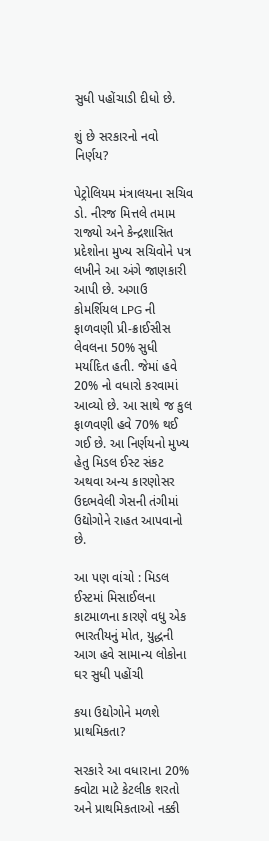સુધી પહોંચાડી દીધો છે.

શું છે સરકારનો નવો નિર્ણય?

પેટ્રોલિયમ મંત્રાલયના સચિવ ડો. નીરજ મિત્તલે તમામ રાજ્યો અને કેન્દ્રશાસિત પ્રદેશોના મુખ્ય સચિવોને પત્ર લખીને આ અંગે જાણકારી આપી છે. અગાઉ કોમર્શિયલ LPG ની ફાળવણી પ્રી-ક્રાઈસીસ લેવલના 50% સુધી મર્યાદિત હતી. જેમાં હવે 20% નો વધારો કરવામાં આવ્યો છે. આ સાથે જ કુલ ફાળવણી હવે 70% થઈ ગઈ છે. આ નિર્ણયનો મુખ્ય હેતુ મિડલ ઈસ્ટ સંકટ અથવા અન્ય કારણોસર ઉદભવેલી ગેસની તંગીમાં ઉદ્યોગોને રાહત આપવાનો છે.

આ પણ વાંચો : મિડલ ઈસ્ટમાં મિસાઈલના કાટમાળના કારણે વધુ એક ભારતીયનું મોત, યુદ્ધની આગ હવે સામાન્ય લોકોના ઘર સુધી પહોંચી

કયા ઉદ્યોગોને મળશે પ્રાથમિકતા?

સરકારે આ વધારાના 20% ક્વોટા માટે કેટલીક શરતો અને પ્રાથમિકતાઓ નક્કી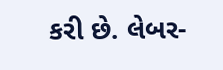કરી છે. લેબર-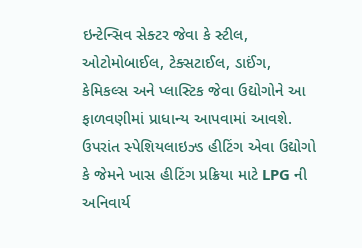ઇન્ટેન્સિવ સેક્ટર જેવા કે સ્ટીલ, ઓટોમોબાઈલ, ટેક્સટાઈલ, ડાઈંગ, કેમિકલ્સ અને પ્લાસ્ટિક જેવા ઉદ્યોગોને આ ફાળવણીમાં પ્રાધાન્ય આપવામાં આવશે. ઉપરાંત સ્પેશિયલાઇઝ્ડ હીટિંગ એવા ઉદ્યોગો કે જેમને ખાસ હીટિંગ પ્રક્રિયા માટે LPG ની અનિવાર્ય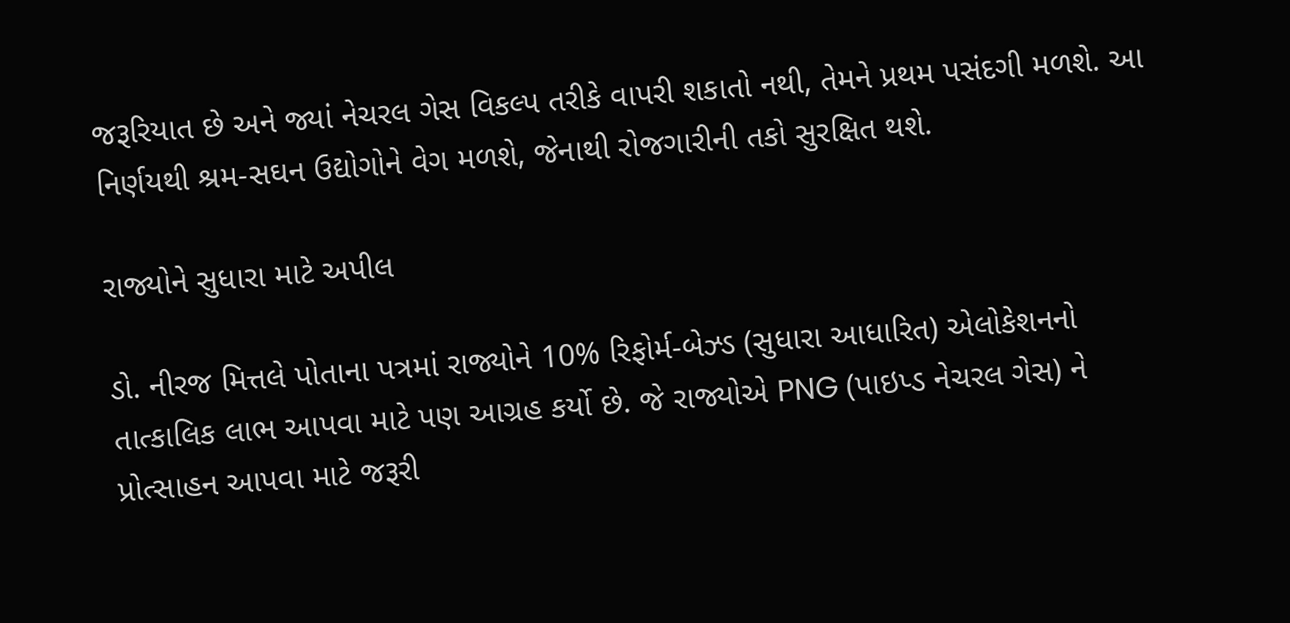જરૂરિયાત છે અને જ્યાં નેચરલ ગેસ વિકલ્પ તરીકે વાપરી શકાતો નથી, તેમને પ્રથમ પસંદગી મળશે. આ નિર્ણયથી શ્રમ-સઘન ઉદ્યોગોને વેગ મળશે, જેનાથી રોજગારીની તકો સુરક્ષિત થશે.

રાજ્યોને સુધારા માટે અપીલ

ડો. નીરજ મિત્તલે પોતાના પત્રમાં રાજ્યોને 10% રિફોર્મ-બેઝ્ડ (સુધારા આધારિત) એલોકેશનનો તાત્કાલિક લાભ આપવા માટે પણ આગ્રહ કર્યો છે. જે રાજ્યોએ PNG (પાઇપ્ડ નેચરલ ગેસ) ને પ્રોત્સાહન આપવા માટે જરૂરી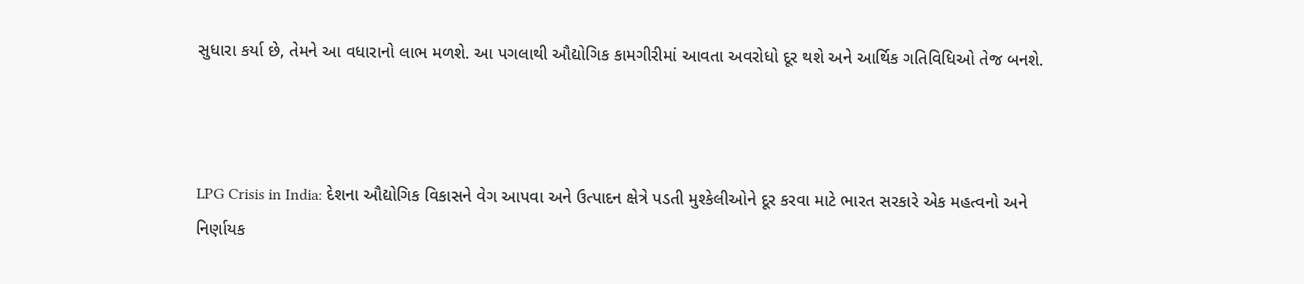સુધારા કર્યા છે, તેમને આ વધારાનો લાભ મળશે. આ પગલાથી ઔદ્યોગિક કામગીરીમાં આવતા અવરોધો દૂર થશે અને આર્થિક ગતિવિધિઓ તેજ બનશે.



LPG Crisis in India: દેશના ઔદ્યોગિક વિકાસને વેગ આપવા અને ઉત્પાદન ક્ષેત્રે પડતી મુશ્કેલીઓને દૂર કરવા માટે ભારત સરકારે એક મહત્વનો અને નિર્ણાયક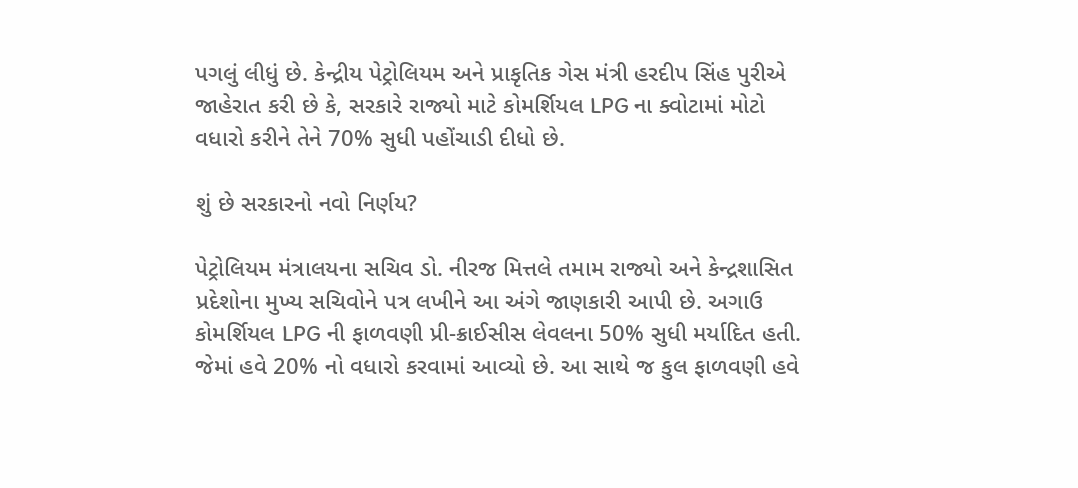પગલું લીધું છે. કેન્દ્રીય પેટ્રોલિયમ અને પ્રાકૃતિક ગેસ મંત્રી હરદીપ સિંહ પુરીએ જાહેરાત કરી છે કે, સરકારે રાજ્યો માટે કોમર્શિયલ LPG ના ક્વોટામાં મોટો વધારો કરીને તેને 70% સુધી પહોંચાડી દીધો છે.

શું છે સરકારનો નવો નિર્ણય?

પેટ્રોલિયમ મંત્રાલયના સચિવ ડો. નીરજ મિત્તલે તમામ રાજ્યો અને કેન્દ્રશાસિત પ્રદેશોના મુખ્ય સચિવોને પત્ર લખીને આ અંગે જાણકારી આપી છે. અગાઉ કોમર્શિયલ LPG ની ફાળવણી પ્રી-ક્રાઈસીસ લેવલના 50% સુધી મર્યાદિત હતી. જેમાં હવે 20% નો વધારો કરવામાં આવ્યો છે. આ સાથે જ કુલ ફાળવણી હવે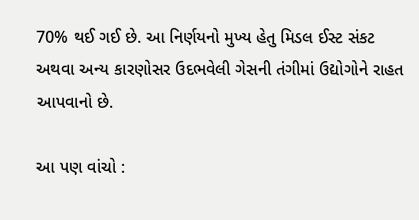70% થઈ ગઈ છે. આ નિર્ણયનો મુખ્ય હેતુ મિડલ ઈસ્ટ સંકટ અથવા અન્ય કારણોસર ઉદભવેલી ગેસની તંગીમાં ઉદ્યોગોને રાહત આપવાનો છે.

આ પણ વાંચો :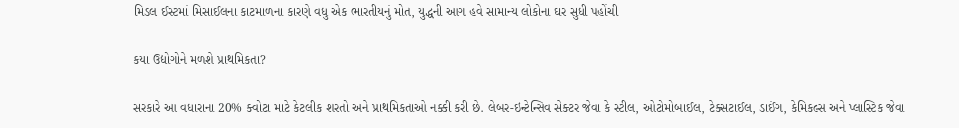મિડલ ઈસ્ટમાં મિસાઈલના કાટમાળના કારણે વધુ એક ભારતીયનું મોત, યુદ્ધની આગ હવે સામાન્ય લોકોના ઘર સુધી પહોંચી

કયા ઉદ્યોગોને મળશે પ્રાથમિકતા?

સરકારે આ વધારાના 20% ક્વોટા માટે કેટલીક શરતો અને પ્રાથમિકતાઓ નક્કી કરી છે. લેબર-ઇન્ટેન્સિવ સેક્ટર જેવા કે સ્ટીલ, ઓટોમોબાઈલ, ટેક્સટાઈલ, ડાઈંગ, કેમિકલ્સ અને પ્લાસ્ટિક જેવા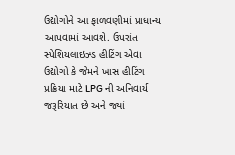ઉદ્યોગોને આ ફાળવણીમાં પ્રાધાન્ય આપવામાં આવશે. ઉપરાંત સ્પેશિયલાઇઝ્ડ હીટિંગ એવા ઉદ્યોગો કે જેમને ખાસ હીટિંગ પ્રક્રિયા માટે LPG ની અનિવાર્ય જરૂરિયાત છે અને જ્યાં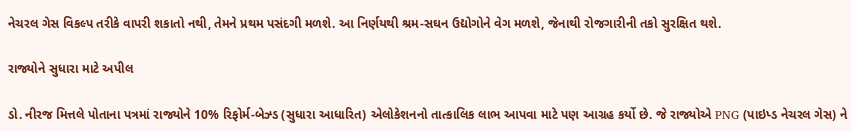નેચરલ ગેસ વિકલ્પ તરીકે વાપરી શકાતો નથી, તેમને પ્રથમ પસંદગી મળશે. આ નિર્ણયથી શ્રમ-સઘન ઉદ્યોગોને વેગ મળશે, જેનાથી રોજગારીની તકો સુરક્ષિત થશે.

રાજ્યોને સુધારા માટે અપીલ

ડો. નીરજ મિત્તલે પોતાના પત્રમાં રાજ્યોને 10% રિફોર્મ-બેઝ્ડ (સુધારા આધારિત) એલોકેશનનો તાત્કાલિક લાભ આપવા માટે પણ આગ્રહ કર્યો છે. જે રાજ્યોએ PNG (પાઇપ્ડ નેચરલ ગેસ) ને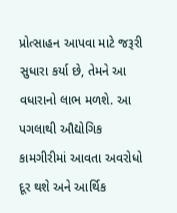પ્રોત્સાહન આપવા માટે જરૂરી સુધારા કર્યા છે, તેમને આ વધારાનો લાભ મળશે. આ પગલાથી ઔદ્યોગિક કામગીરીમાં આવતા અવરોધો દૂર થશે અને આર્થિક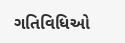ગતિવિધિઓ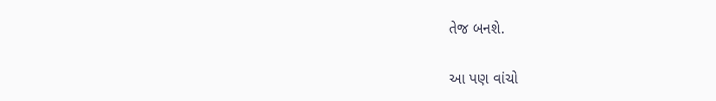તેજ બનશે.

આ પણ વાંચો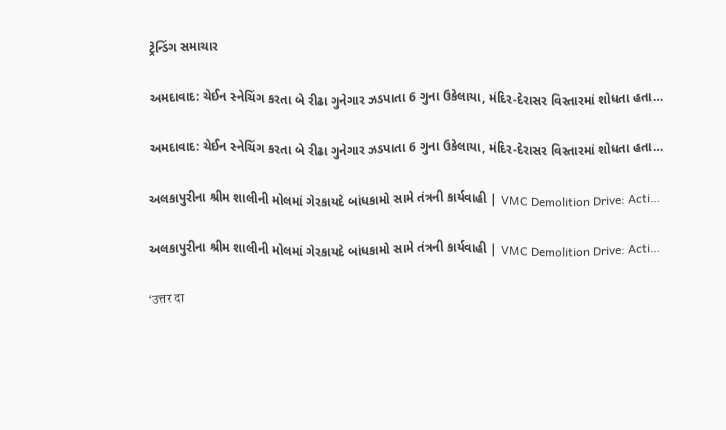ટ્રેન્ડિંગ સમાચાર

અમદાવાદ: ચેઈન સ્નેચિંગ કરતા બે રીઢા ગુનેગાર ઝડપાતા 6 ગુના ઉકેલાયા, મંદિર-દેરાસર વિસ્તારમાં શોધતા હતા…

અમદાવાદ: ચેઈન સ્નેચિંગ કરતા બે રીઢા ગુનેગાર ઝડપાતા 6 ગુના ઉકેલાયા, મંદિર-દેરાસર વિસ્તારમાં શોધતા હતા…

અલકાપુરીના શ્રીમ શાલીની મોલમાં ગેરકાયદે બાંધકામો સામે તંત્રની કાર્યવાહી | VMC Demolition Drive: Acti…

અલકાપુરીના શ્રીમ શાલીની મોલમાં ગેરકાયદે બાંધકામો સામે તંત્રની કાર્યવાહી | VMC Demolition Drive: Acti…

‘उत्तर दा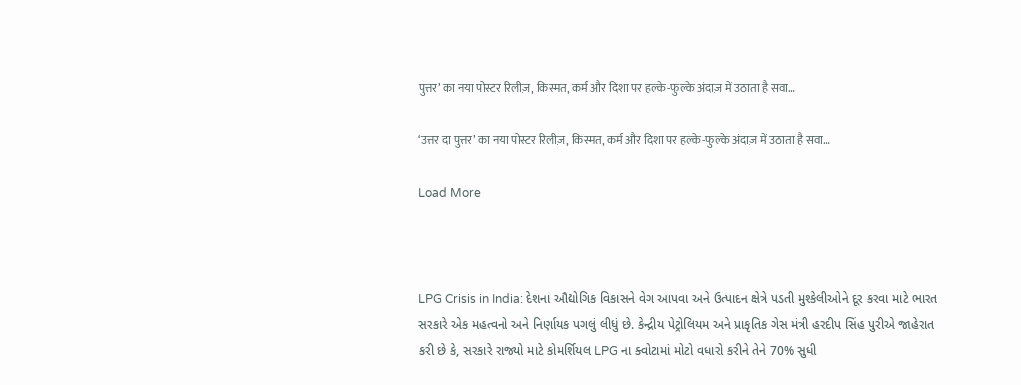पुत्तर’ का नया पोस्टर रिलीज़, किस्मत, कर्म और दिशा पर हल्के-फुल्के अंदाज़ में उठाता है सवा…

‘उत्तर दा पुत्तर’ का नया पोस्टर रिलीज़, किस्मत, कर्म और दिशा पर हल्के-फुल्के अंदाज़ में उठाता है सवा…

Load More



LPG Crisis in India: દેશના ઔદ્યોગિક વિકાસને વેગ આપવા અને ઉત્પાદન ક્ષેત્રે પડતી મુશ્કેલીઓને દૂર કરવા માટે ભારત સરકારે એક મહત્વનો અને નિર્ણાયક પગલું લીધું છે. કેન્દ્રીય પેટ્રોલિયમ અને પ્રાકૃતિક ગેસ મંત્રી હરદીપ સિંહ પુરીએ જાહેરાત કરી છે કે, સરકારે રાજ્યો માટે કોમર્શિયલ LPG ના ક્વોટામાં મોટો વધારો કરીને તેને 70% સુધી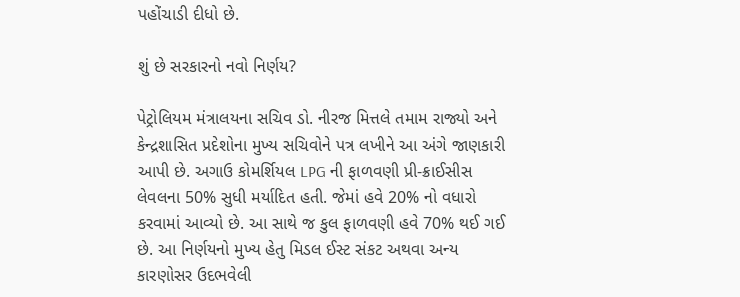પહોંચાડી દીધો છે.

શું છે સરકારનો નવો નિર્ણય?

પેટ્રોલિયમ મંત્રાલયના સચિવ ડો. નીરજ મિત્તલે તમામ રાજ્યો અને કેન્દ્રશાસિત પ્રદેશોના મુખ્ય સચિવોને પત્ર લખીને આ અંગે જાણકારી આપી છે. અગાઉ કોમર્શિયલ LPG ની ફાળવણી પ્રી-ક્રાઈસીસ લેવલના 50% સુધી મર્યાદિત હતી. જેમાં હવે 20% નો વધારો કરવામાં આવ્યો છે. આ સાથે જ કુલ ફાળવણી હવે 70% થઈ ગઈ છે. આ નિર્ણયનો મુખ્ય હેતુ મિડલ ઈસ્ટ સંકટ અથવા અન્ય કારણોસર ઉદભવેલી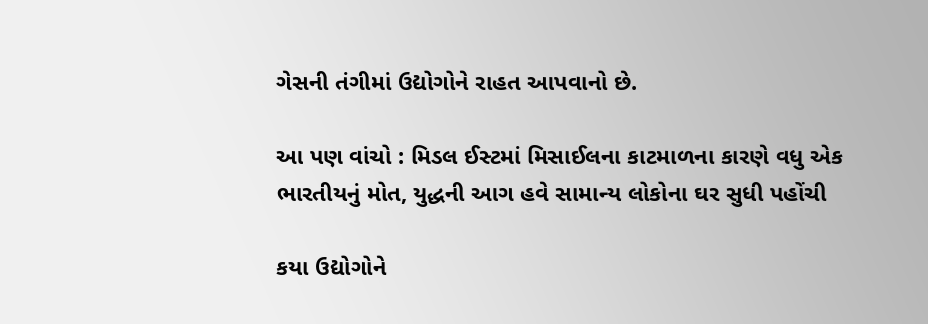ગેસની તંગીમાં ઉદ્યોગોને રાહત આપવાનો છે.

આ પણ વાંચો : મિડલ ઈસ્ટમાં મિસાઈલના કાટમાળના કારણે વધુ એક ભારતીયનું મોત, યુદ્ધની આગ હવે સામાન્ય લોકોના ઘર સુધી પહોંચી

કયા ઉદ્યોગોને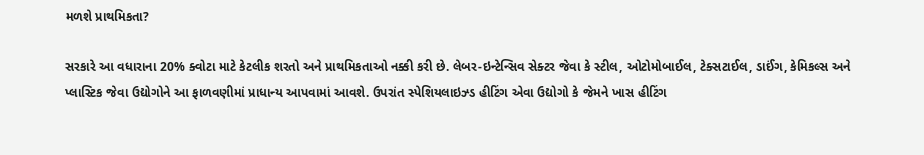મળશે પ્રાથમિકતા?

સરકારે આ વધારાના 20% ક્વોટા માટે કેટલીક શરતો અને પ્રાથમિકતાઓ નક્કી કરી છે. લેબર-ઇન્ટેન્સિવ સેક્ટર જેવા કે સ્ટીલ, ઓટોમોબાઈલ, ટેક્સટાઈલ, ડાઈંગ, કેમિકલ્સ અને પ્લાસ્ટિક જેવા ઉદ્યોગોને આ ફાળવણીમાં પ્રાધાન્ય આપવામાં આવશે. ઉપરાંત સ્પેશિયલાઇઝ્ડ હીટિંગ એવા ઉદ્યોગો કે જેમને ખાસ હીટિંગ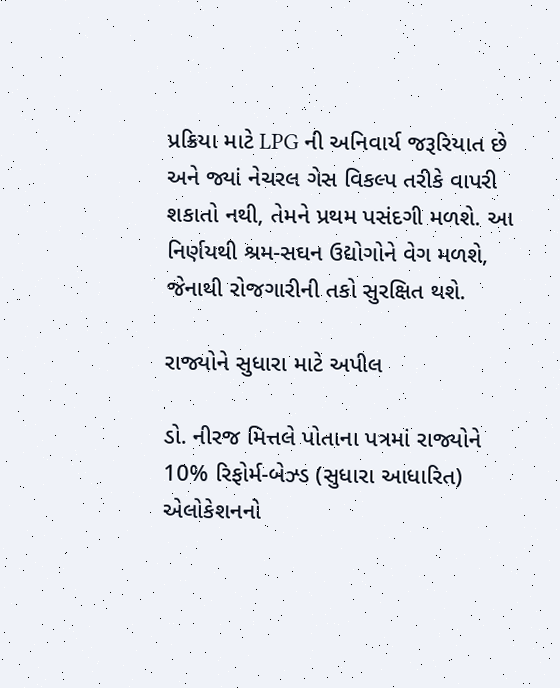પ્રક્રિયા માટે LPG ની અનિવાર્ય જરૂરિયાત છે અને જ્યાં નેચરલ ગેસ વિકલ્પ તરીકે વાપરી શકાતો નથી, તેમને પ્રથમ પસંદગી મળશે. આ નિર્ણયથી શ્રમ-સઘન ઉદ્યોગોને વેગ મળશે, જેનાથી રોજગારીની તકો સુરક્ષિત થશે.

રાજ્યોને સુધારા માટે અપીલ

ડો. નીરજ મિત્તલે પોતાના પત્રમાં રાજ્યોને 10% રિફોર્મ-બેઝ્ડ (સુધારા આધારિત) એલોકેશનનો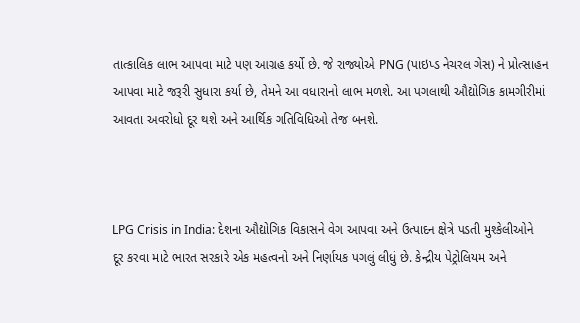તાત્કાલિક લાભ આપવા માટે પણ આગ્રહ કર્યો છે. જે રાજ્યોએ PNG (પાઇપ્ડ નેચરલ ગેસ) ને પ્રોત્સાહન આપવા માટે જરૂરી સુધારા કર્યા છે, તેમને આ વધારાનો લાભ મળશે. આ પગલાથી ઔદ્યોગિક કામગીરીમાં આવતા અવરોધો દૂર થશે અને આર્થિક ગતિવિધિઓ તેજ બનશે.



LPG Crisis in India: દેશના ઔદ્યોગિક વિકાસને વેગ આપવા અને ઉત્પાદન ક્ષેત્રે પડતી મુશ્કેલીઓને દૂર કરવા માટે ભારત સરકારે એક મહત્વનો અને નિર્ણાયક પગલું લીધું છે. કેન્દ્રીય પેટ્રોલિયમ અને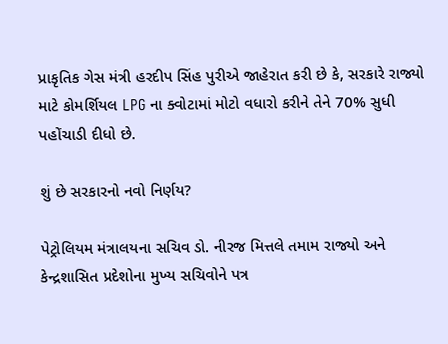પ્રાકૃતિક ગેસ મંત્રી હરદીપ સિંહ પુરીએ જાહેરાત કરી છે કે, સરકારે રાજ્યો માટે કોમર્શિયલ LPG ના ક્વોટામાં મોટો વધારો કરીને તેને 70% સુધી પહોંચાડી દીધો છે.

શું છે સરકારનો નવો નિર્ણય?

પેટ્રોલિયમ મંત્રાલયના સચિવ ડો. નીરજ મિત્તલે તમામ રાજ્યો અને કેન્દ્રશાસિત પ્રદેશોના મુખ્ય સચિવોને પત્ર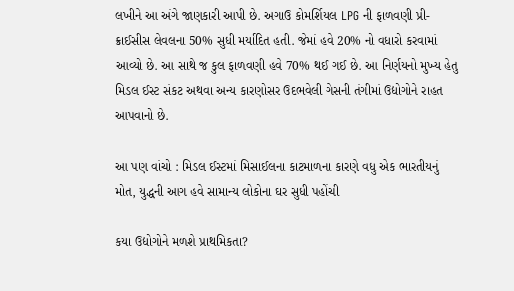લખીને આ અંગે જાણકારી આપી છે. અગાઉ કોમર્શિયલ LPG ની ફાળવણી પ્રી-ક્રાઈસીસ લેવલના 50% સુધી મર્યાદિત હતી. જેમાં હવે 20% નો વધારો કરવામાં આવ્યો છે. આ સાથે જ કુલ ફાળવણી હવે 70% થઈ ગઈ છે. આ નિર્ણયનો મુખ્ય હેતુ મિડલ ઈસ્ટ સંકટ અથવા અન્ય કારણોસર ઉદભવેલી ગેસની તંગીમાં ઉદ્યોગોને રાહત આપવાનો છે.

આ પણ વાંચો : મિડલ ઈસ્ટમાં મિસાઈલના કાટમાળના કારણે વધુ એક ભારતીયનું મોત, યુદ્ધની આગ હવે સામાન્ય લોકોના ઘર સુધી પહોંચી

કયા ઉદ્યોગોને મળશે પ્રાથમિકતા?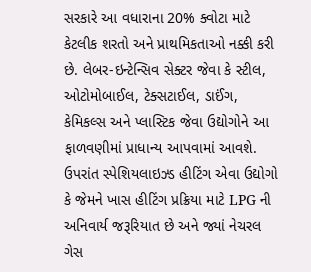સરકારે આ વધારાના 20% ક્વોટા માટે કેટલીક શરતો અને પ્રાથમિકતાઓ નક્કી કરી છે. લેબર-ઇન્ટેન્સિવ સેક્ટર જેવા કે સ્ટીલ, ઓટોમોબાઈલ, ટેક્સટાઈલ, ડાઈંગ, કેમિકલ્સ અને પ્લાસ્ટિક જેવા ઉદ્યોગોને આ ફાળવણીમાં પ્રાધાન્ય આપવામાં આવશે. ઉપરાંત સ્પેશિયલાઇઝ્ડ હીટિંગ એવા ઉદ્યોગો કે જેમને ખાસ હીટિંગ પ્રક્રિયા માટે LPG ની અનિવાર્ય જરૂરિયાત છે અને જ્યાં નેચરલ ગેસ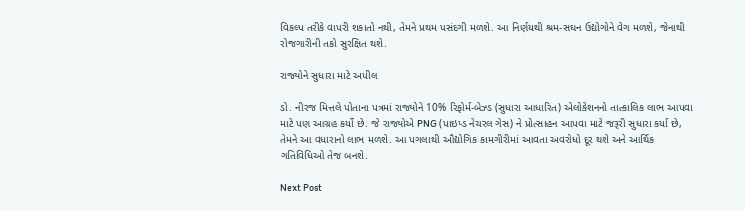વિકલ્પ તરીકે વાપરી શકાતો નથી, તેમને પ્રથમ પસંદગી મળશે. આ નિર્ણયથી શ્રમ-સઘન ઉદ્યોગોને વેગ મળશે, જેનાથી રોજગારીની તકો સુરક્ષિત થશે.

રાજ્યોને સુધારા માટે અપીલ

ડો. નીરજ મિત્તલે પોતાના પત્રમાં રાજ્યોને 10% રિફોર્મ-બેઝ્ડ (સુધારા આધારિત) એલોકેશનનો તાત્કાલિક લાભ આપવા માટે પણ આગ્રહ કર્યો છે. જે રાજ્યોએ PNG (પાઇપ્ડ નેચરલ ગેસ) ને પ્રોત્સાહન આપવા માટે જરૂરી સુધારા કર્યા છે, તેમને આ વધારાનો લાભ મળશે. આ પગલાથી ઔદ્યોગિક કામગીરીમાં આવતા અવરોધો દૂર થશે અને આર્થિક ગતિવિધિઓ તેજ બનશે.

Next Post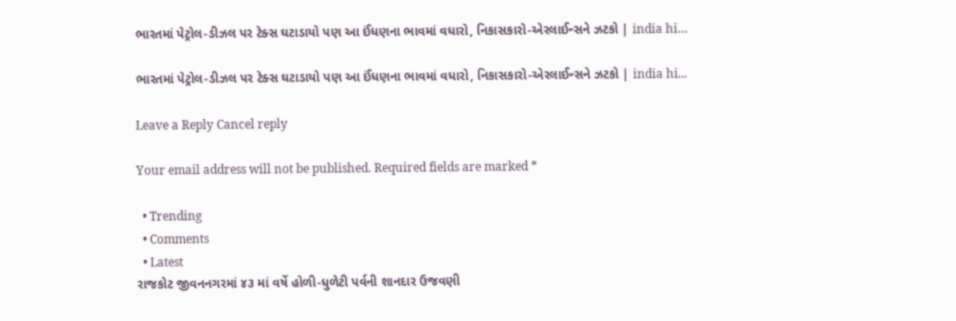ભારતમાં પેટ્રોલ-ડીઝલ પર ટેક્સ ઘટાડાયો પણ આ ઈંધણના ભાવમાં વધારો, નિકાસકારો-એરલાઈન્સને ઝટકો | india hi…

ભારતમાં પેટ્રોલ-ડીઝલ પર ટેક્સ ઘટાડાયો પણ આ ઈંધણના ભાવમાં વધારો, નિકાસકારો-એરલાઈન્સને ઝટકો | india hi...

Leave a Reply Cancel reply

Your email address will not be published. Required fields are marked *

  • Trending
  • Comments
  • Latest
રાજકોટ જીવનનગરમાં ૪૩ માં વર્ષે હોળી-ધુળેટી પર્વની શાનદાર ઉજવણી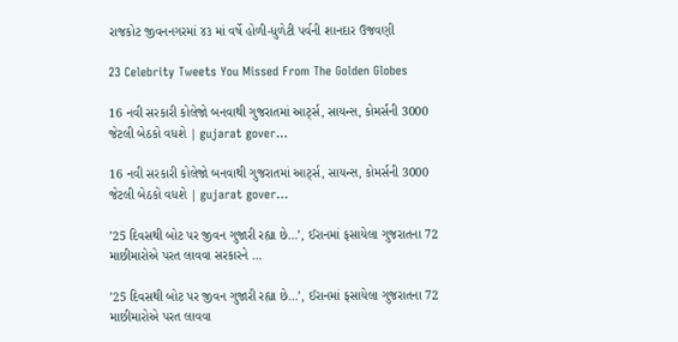રાજકોટ જીવનનગરમાં ૪૩ માં વર્ષે હોળી-ધુળેટી પર્વની શાનદાર ઉજવણી

23 Celebrity Tweets You Missed From The Golden Globes

16 નવી સરકારી કોલેજો બનવાથી ગુજરાતમાં આર્ટ્સ, સાયન્સ, કોમર્સની 3000 જેટલી બેઠકો વધશે | gujarat gover…

16 નવી સરકારી કોલેજો બનવાથી ગુજરાતમાં આર્ટ્સ, સાયન્સ, કોમર્સની 3000 જેટલી બેઠકો વધશે | gujarat gover…

’25 દિવસથી બોટ પર જીવન ગુજારી રહ્યા છે…’, ઈરાનમાં ફસાયેલા ગુજરાતના 72 માછીમારોએ પરત લાવવા સરકારને …

’25 દિવસથી બોટ પર જીવન ગુજારી રહ્યા છે…’, ઈરાનમાં ફસાયેલા ગુજરાતના 72 માછીમારોએ પરત લાવવા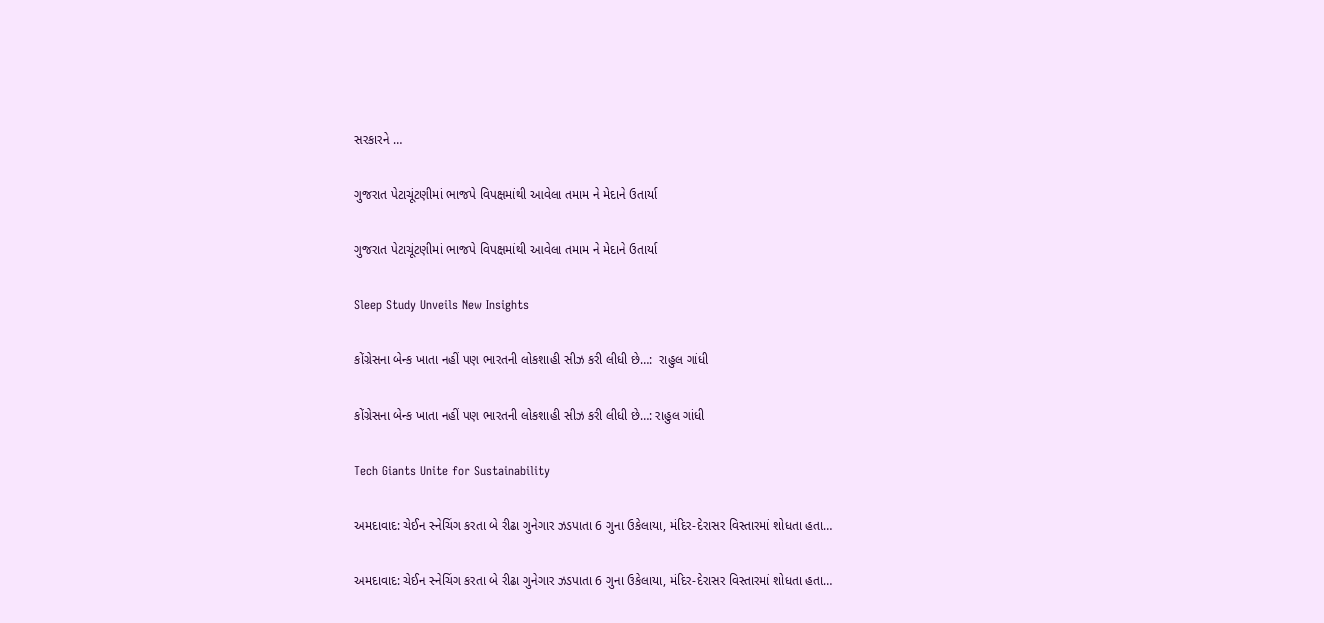સરકારને …

ગુજરાત પેટાચૂંટણીમાં ભાજપે વિપક્ષમાંથી આવેલા તમામ ને મેદાને ઉતાર્યા

ગુજરાત પેટાચૂંટણીમાં ભાજપે વિપક્ષમાંથી આવેલા તમામ ને મેદાને ઉતાર્યા

Sleep Study Unveils New Insights

કોંગ્રેસના બેન્ક ખાતા નહીં પણ ભારતની લોકશાહી સીઝ કરી લીધી છે…:  રાહુલ ગાંધી

કોંગ્રેસના બેન્ક ખાતા નહીં પણ ભારતની લોકશાહી સીઝ કરી લીધી છે…: રાહુલ ગાંધી

Tech Giants Unite for Sustainability

અમદાવાદ: ચેઈન સ્નેચિંગ કરતા બે રીઢા ગુનેગાર ઝડપાતા 6 ગુના ઉકેલાયા, મંદિર-દેરાસર વિસ્તારમાં શોધતા હતા…

અમદાવાદ: ચેઈન સ્નેચિંગ કરતા બે રીઢા ગુનેગાર ઝડપાતા 6 ગુના ઉકેલાયા, મંદિર-દેરાસર વિસ્તારમાં શોધતા હતા…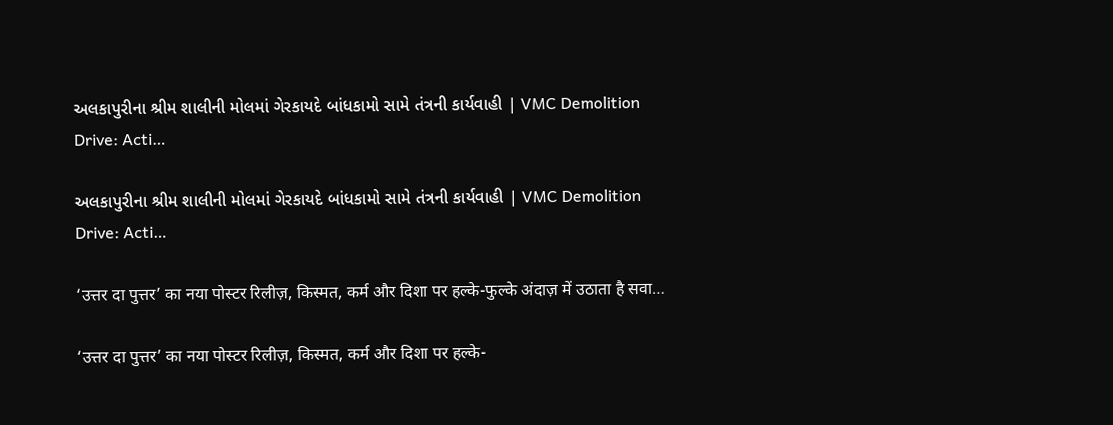અલકાપુરીના શ્રીમ શાલીની મોલમાં ગેરકાયદે બાંધકામો સામે તંત્રની કાર્યવાહી | VMC Demolition Drive: Acti…

અલકાપુરીના શ્રીમ શાલીની મોલમાં ગેરકાયદે બાંધકામો સામે તંત્રની કાર્યવાહી | VMC Demolition Drive: Acti…

‘उत्तर दा पुत्तर’ का नया पोस्टर रिलीज़, किस्मत, कर्म और दिशा पर हल्के-फुल्के अंदाज़ में उठाता है सवा…

‘उत्तर दा पुत्तर’ का नया पोस्टर रिलीज़, किस्मत, कर्म और दिशा पर हल्के-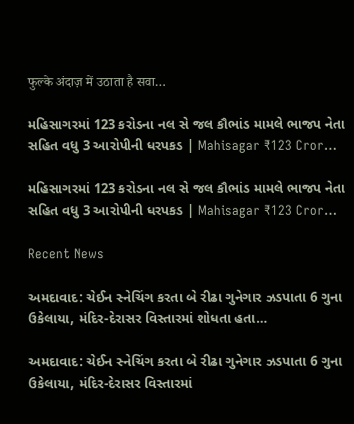फुल्के अंदाज़ में उठाता है सवा…

મહિસાગરમાં 123 કરોડના નલ સે જલ કૌભાંડ મામલે ભાજપ નેતા સહિત વધુ 3 આરોપીની ધરપકડ | Mahisagar ₹123 Cror…

મહિસાગરમાં 123 કરોડના નલ સે જલ કૌભાંડ મામલે ભાજપ નેતા સહિત વધુ 3 આરોપીની ધરપકડ | Mahisagar ₹123 Cror…

Recent News

અમદાવાદ: ચેઈન સ્નેચિંગ કરતા બે રીઢા ગુનેગાર ઝડપાતા 6 ગુના ઉકેલાયા, મંદિર-દેરાસર વિસ્તારમાં શોધતા હતા…

અમદાવાદ: ચેઈન સ્નેચિંગ કરતા બે રીઢા ગુનેગાર ઝડપાતા 6 ગુના ઉકેલાયા, મંદિર-દેરાસર વિસ્તારમાં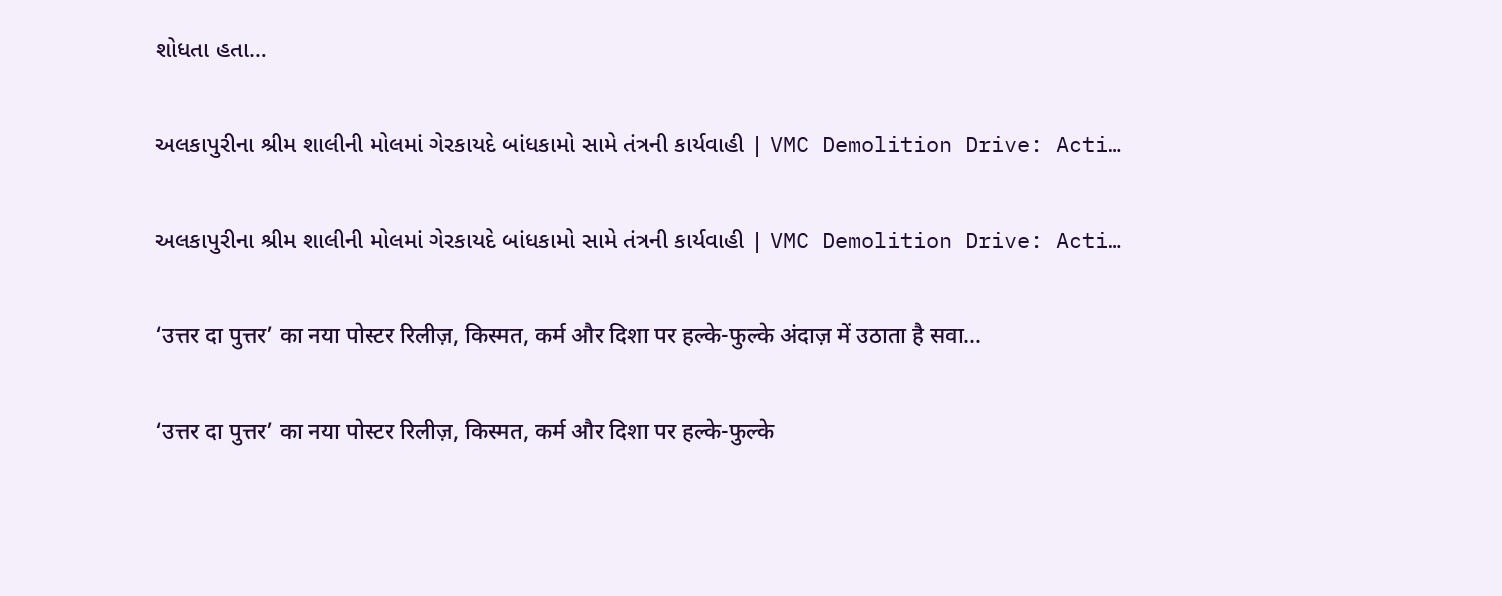શોધતા હતા…

અલકાપુરીના શ્રીમ શાલીની મોલમાં ગેરકાયદે બાંધકામો સામે તંત્રની કાર્યવાહી | VMC Demolition Drive: Acti…

અલકાપુરીના શ્રીમ શાલીની મોલમાં ગેરકાયદે બાંધકામો સામે તંત્રની કાર્યવાહી | VMC Demolition Drive: Acti…

‘उत्तर दा पुत्तर’ का नया पोस्टर रिलीज़, किस्मत, कर्म और दिशा पर हल्के-फुल्के अंदाज़ में उठाता है सवा…

‘उत्तर दा पुत्तर’ का नया पोस्टर रिलीज़, किस्मत, कर्म और दिशा पर हल्के-फुल्के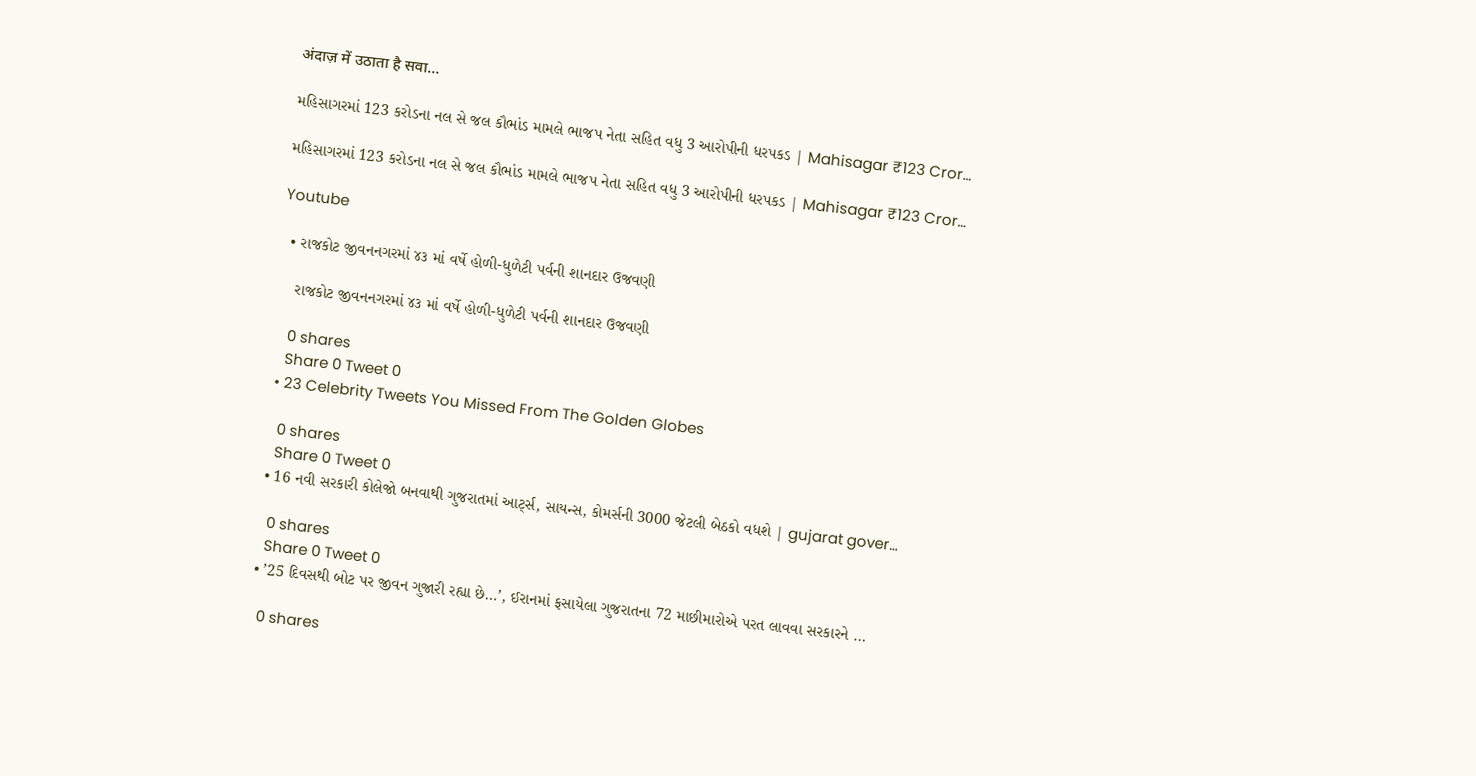अंदाज़ में उठाता है सवा…

મહિસાગરમાં 123 કરોડના નલ સે જલ કૌભાંડ મામલે ભાજપ નેતા સહિત વધુ 3 આરોપીની ધરપકડ | Mahisagar ₹123 Cror…

મહિસાગરમાં 123 કરોડના નલ સે જલ કૌભાંડ મામલે ભાજપ નેતા સહિત વધુ 3 આરોપીની ધરપકડ | Mahisagar ₹123 Cror…

Youtube

  • રાજકોટ જીવનનગરમાં ૪૩ માં વર્ષે હોળી-ધુળેટી પર્વની શાનદાર ઉજવણી

    રાજકોટ જીવનનગરમાં ૪૩ માં વર્ષે હોળી-ધુળેટી પર્વની શાનદાર ઉજવણી

    0 shares
    Share 0 Tweet 0
  • 23 Celebrity Tweets You Missed From The Golden Globes

    0 shares
    Share 0 Tweet 0
  • 16 નવી સરકારી કોલેજો બનવાથી ગુજરાતમાં આર્ટ્સ, સાયન્સ, કોમર્સની 3000 જેટલી બેઠકો વધશે | gujarat gover…

    0 shares
    Share 0 Tweet 0
  • ’25 દિવસથી બોટ પર જીવન ગુજારી રહ્યા છે…’, ઈરાનમાં ફસાયેલા ગુજરાતના 72 માછીમારોએ પરત લાવવા સરકારને …

    0 shares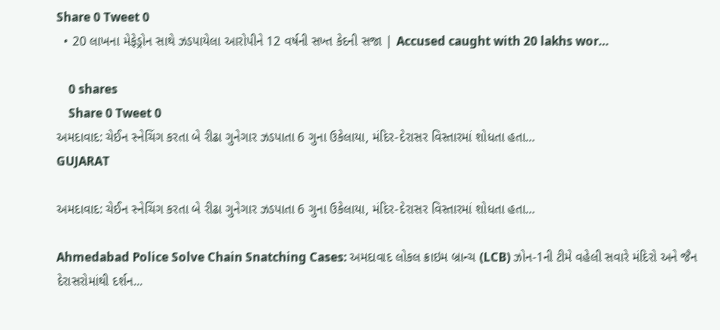Share 0 Tweet 0
  • 20 લાખના મેફેડ્રોન સાથે ઝડપાયેલા આરોપીને 12 વર્ષની સખ્ત કેદની સજા | Accused caught with 20 lakhs wor…

    0 shares
    Share 0 Tweet 0
અમદાવાદ: ચેઈન સ્નેચિંગ કરતા બે રીઢા ગુનેગાર ઝડપાતા 6 ગુના ઉકેલાયા, મંદિર-દેરાસર વિસ્તારમાં શોધતા હતા…
GUJARAT

અમદાવાદ: ચેઈન સ્નેચિંગ કરતા બે રીઢા ગુનેગાર ઝડપાતા 6 ગુના ઉકેલાયા, મંદિર-દેરાસર વિસ્તારમાં શોધતા હતા…

Ahmedabad Police Solve Chain Snatching Cases: અમદાવાદ લોકલ ક્રાઇમ બ્રાન્ચ (LCB) ઝોન-1ની ટીમે વહેલી સવારે મંદિરો અને જૈન દેરાસરોમાંથી દર્શન...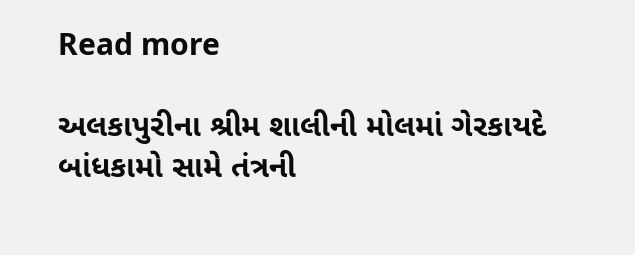Read more

અલકાપુરીના શ્રીમ શાલીની મોલમાં ગેરકાયદે બાંધકામો સામે તંત્રની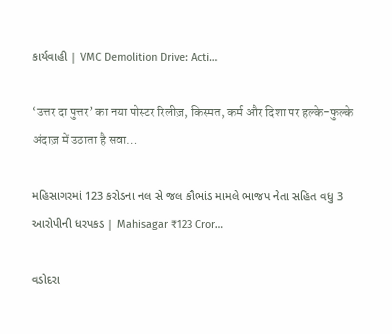કાર્યવાહી | VMC Demolition Drive: Acti…

‘उत्तर दा पुत्तर’ का नया पोस्टर रिलीज़, किस्मत, कर्म और दिशा पर हल्के-फुल्के अंदाज़ में उठाता है सवा…

મહિસાગરમાં 123 કરોડના નલ સે જલ કૌભાંડ મામલે ભાજપ નેતા સહિત વધુ 3 આરોપીની ધરપકડ | Mahisagar ₹123 Cror…

વડોદરા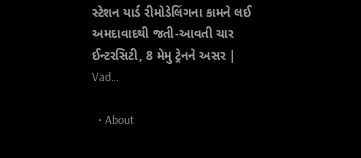સ્ટેશન યાર્ડ રીમોડેલિંગના કામને લઈ અમદાવાદથી જતી-આવતી ચાર ઈન્ટરસિટી, 8 મેમુ ટ્રેનને અસર | Vad…

  • About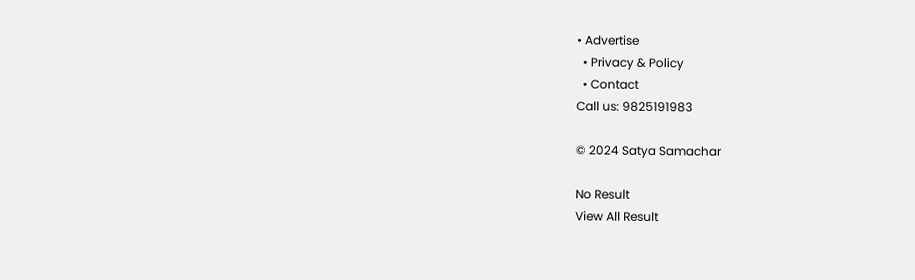• Advertise
  • Privacy & Policy
  • Contact
Call us: 9825191983

© 2024 Satya Samachar

No Result
View All Result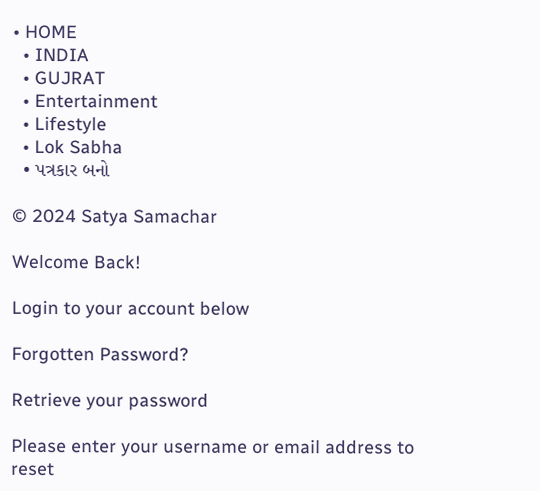• HOME
  • INDIA
  • GUJRAT
  • Entertainment
  • Lifestyle
  • Lok Sabha
  • પત્રકાર બનો

© 2024 Satya Samachar

Welcome Back!

Login to your account below

Forgotten Password?

Retrieve your password

Please enter your username or email address to reset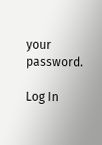your password.

Log In